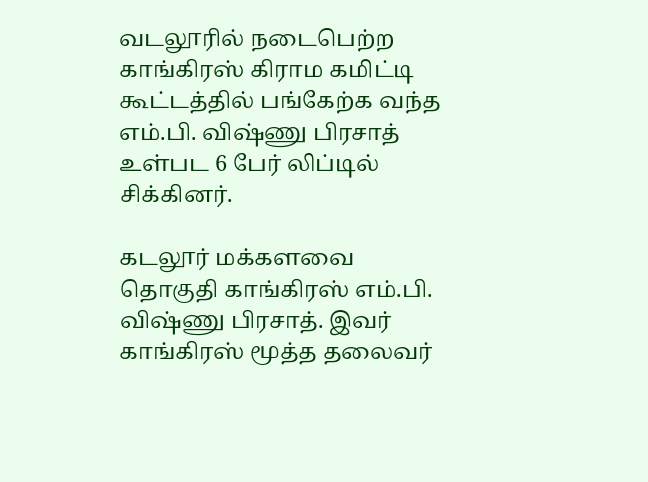வடலூரில் நடைபெற்ற காங்கிரஸ் கிராம கமிட்டி கூட்டத்தில் பங்கேற்க வந்த எம்.பி. விஷ்ணு பிரசாத் உள்பட 6 பேர் லிப்டில் சிக்கினர்.

கடலூர் மக்களவை தொகுதி காங்கிரஸ் எம்.பி. விஷ்ணு பிரசாத். இவர் காங்கிரஸ் மூத்த தலைவர்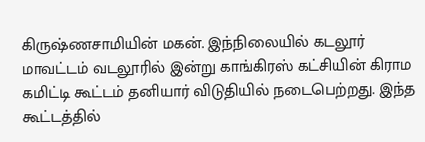கிருஷ்ணசாமியின் மகன். இந்நிலையில் கடலூர் மாவட்டம் வடலூரில் இன்று காங்கிரஸ் கட்சியின் கிராம கமிட்டி கூட்டம் தனியார் விடுதியில் நடைபெற்றது. இந்த கூட்டத்தில்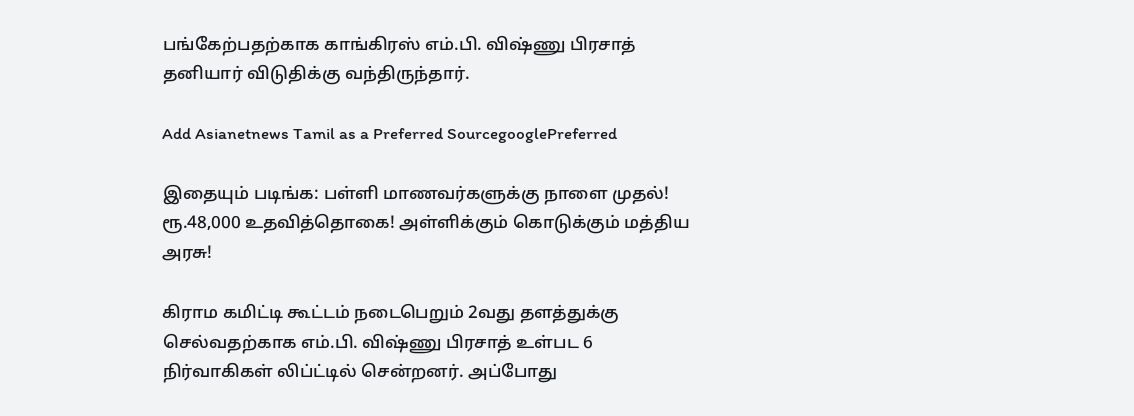பங்கேற்பதற்காக காங்கிரஸ் எம்.பி. விஷ்ணு பிரசாத் தனியார் விடுதிக்கு வந்திருந்தார்.

Add Asianetnews Tamil as a Preferred SourcegooglePreferred

இதையும் படிங்க: பள்ளி மாணவர்களுக்கு நாளை முதல்! ரூ.48,000 உதவித்தொகை! அள்ளிக்கும் கொடுக்கும் மத்திய அரசு!

கிராம கமிட்டி கூட்டம் நடைபெறும் 2வது தளத்துக்கு செல்வதற்காக எம்.பி. விஷ்ணு பிரசாத் உள்பட 6 நிர்வாகிகள் லிப்ட்டில் சென்றனர். அப்போது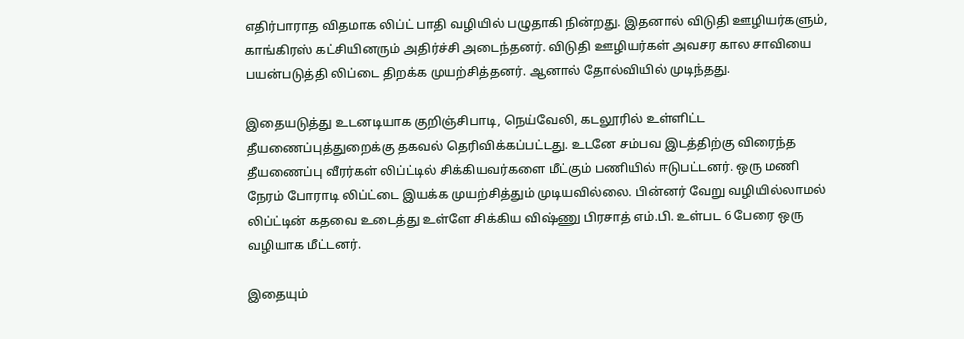எதிர்பாராத விதமாக லிப்ட் பாதி வழியில் பழுதாகி நின்றது. இதனால் விடுதி ஊழியர்களும், காங்கிரஸ் கட்சியினரும் அதிர்ச்சி அடைந்தனர். விடுதி ஊழியர்கள் அவசர கால சாவியை பயன்படுத்தி லிப்டை திறக்க முயற்சித்தனர். ஆனால் தோல்வியில் முடிந்தது.

இதையடுத்து உடனடியாக குறிஞ்சிபாடி, நெய்வேலி, கடலூரில் உள்ளிட்ட தீயணைப்புத்துறைக்கு தகவல் தெரிவிக்கப்பட்டது. உடனே சம்பவ இடத்திற்கு விரைந்த தீயணைப்பு வீரர்கள் லிப்ட்டில் சிக்கியவர்களை மீட்கும் பணியில் ஈடுபட்டனர். ஒரு மணி நேரம் போராடி லிப்ட்டை இயக்க முயற்சித்தும் முடியவில்லை. பின்னர் வேறு வழியில்லாமல் லிப்ட்டின் கதவை உடைத்து உள்ளே சிக்கிய விஷ்ணு பிரசாத் எம்.பி. உள்பட 6 பேரை ஒரு வழியாக மீட்டனர்.

இதையும்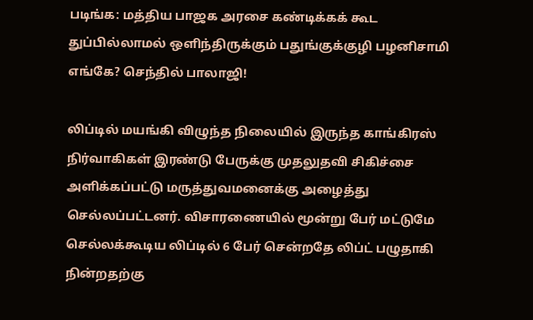படிங்க: மத்திய பாஜக அரசை கண்டிக்கக் கூட துப்பில்லாமல் ஒளிந்திருக்கும் பதுங்குக்குழி பழனிசாமி எங்கே? செந்தில் பாலாஜி!

லிப்டில் மயங்கி விழுந்த நிலையில் இருந்த காங்கிரஸ் நிர்வாகிகள் இரண்டு பேருக்கு முதலுதவி சிகிச்சை அளிக்கப்பட்டு மருத்துவமனைக்கு அழைத்து செல்லப்பட்டனர். விசாரணையில் மூன்று பேர் மட்டுமே செல்லக்கூடிய லிப்டில் 6 பேர் சென்றதே லிப்ட் பழுதாகி நின்றதற்கு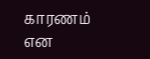காரணம் என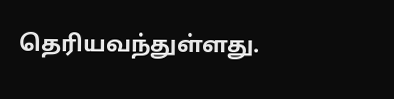தெரியவந்துள்ளது.